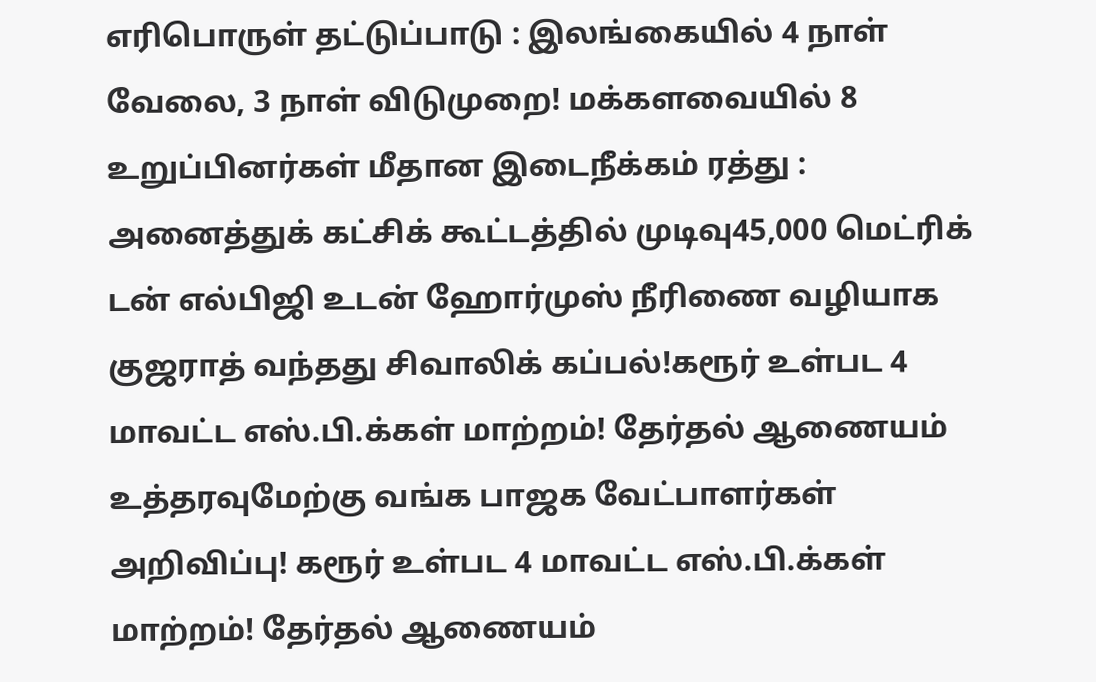எரிபொருள் தட்டுப்பாடு : இலங்கையில் 4 நாள் வேலை, 3 நாள் விடுமுறை! மக்களவையில் 8 உறுப்பினர்கள் மீதான இடைநீக்கம் ரத்து : அனைத்துக் கட்சிக் கூட்டத்தில் முடிவு45,000 மெட்ரிக் டன் எல்பிஜி உடன் ஹோர்முஸ் நீரிணை வழியாக குஜராத் வந்தது சிவாலிக் கப்பல்!கரூர் உள்பட 4 மாவட்ட எஸ்.பி.க்கள் மாற்றம்! தேர்தல் ஆணையம் உத்தரவுமேற்கு வங்க பாஜக வேட்பாளர்கள் அறிவிப்பு! கரூர் உள்பட 4 மாவட்ட எஸ்.பி.க்கள் மாற்றம்! தேர்தல் ஆணையம்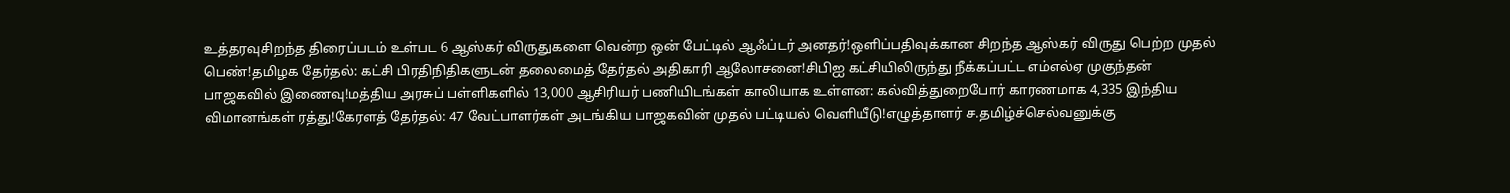உத்தரவுசிறந்த திரைப்படம் உள்பட 6 ஆஸ்கர் விருதுகளை வென்ற ஒன் பேட்டில் ஆஃப்டர் அனதர்!ஒளிப்பதிவுக்கான சிறந்த ஆஸ்கர் விருது பெற்ற முதல் பெண்!தமிழக தேர்தல்: கட்சி பிரதிநிதிகளுடன் தலைமைத் தேர்தல் அதிகாரி ஆலோசனை!சிபிஐ கட்சியிலிருந்து நீக்கப்பட்ட எம்எல்ஏ முகுந்தன் பாஜகவில் இணைவு!மத்திய அரசுப் பள்ளிகளில் 13,000 ஆசிரியர் பணியிடங்கள் காலியாக உள்ளன: கல்வித்துறைபோர் காரணமாக 4,335 இந்திய விமானங்கள் ரத்து!கேரளத் தேர்தல்: 47 வேட்பாளர்கள் அடங்கிய பாஜகவின் முதல் பட்டியல் வெளியீடு!எழுத்தாளர் ச.தமிழ்ச்செல்வனுக்கு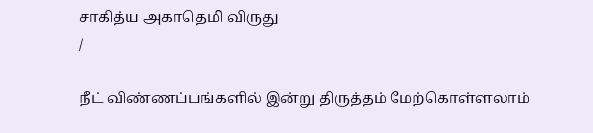சாகித்ய அகாதெமி விருது
/

நீட் விண்ணப்பங்களில் இன்று திருத்தம் மேற்கொள்ளலாம்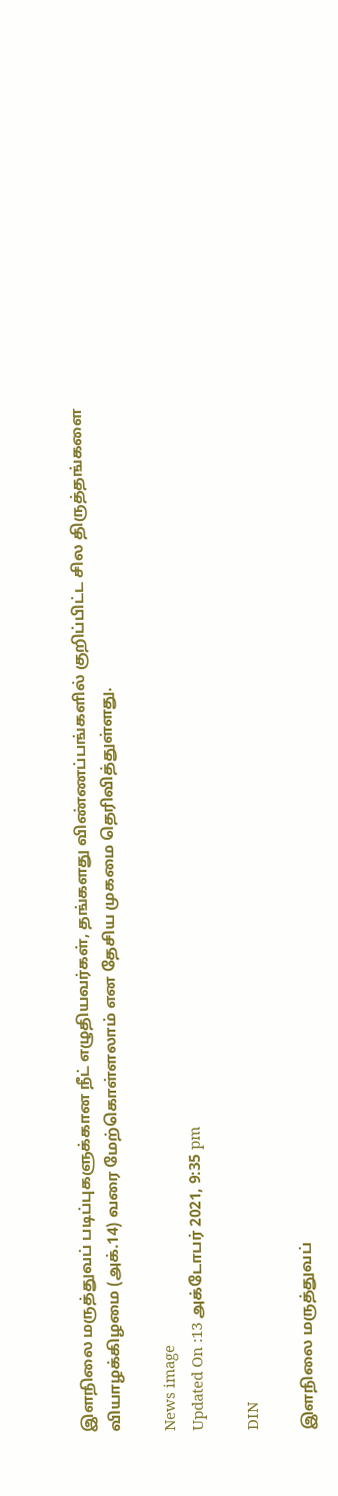இளநிலை மருத்துவப் படிப்புகளுக்கான நீட் எழுதியவர்கள், தங்களது விண்ணப்பங்களில் குறிப்பிட்ட சில திருத்தங்களை வியாழக்கிழமை (அக்.14) வரை மேற்கொள்ளலாம் என தேசிய முகமை தெரிவித்துள்ளது.

News image
Updated On :13 அக்டோபர் 2021, 9:35 pm

DIN

இளநிலை மருத்துவப்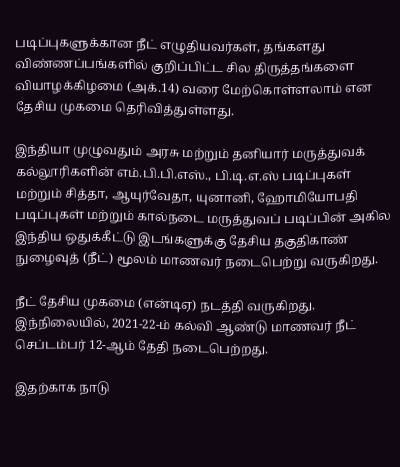படிப்புகளுக்கான நீட் எழுதியவர்கள், தங்களது விண்ணப்பங்களில் குறிப்பிட்ட சில திருத்தங்களை வியாழக்கிழமை (அக்.14) வரை மேற்கொள்ளலாம் என தேசிய முகமை தெரிவித்துள்ளது.

இந்தியா முழுவதும் அரசு மற்றும் தனியார் மருத்துவக் கல்லூரிகளின் எம்.பி.பி.எஸ்., பி.டி.எ.ஸ் படிப்புகள் மற்றும் சித்தா, ஆயுர்வேதா, யுனானி, ஹோமியோபதி படிப்புகள் மற்றும் கால்நடை மருத்துவப் படிப்பின் அகில இந்திய ஒதுக்கீட்டு இடங்களுக்கு தேசிய தகுதிகாண் நுழைவுத் (நீட்) மூலம் மாணவர் நடைபெற்று வருகிறது.

நீட் தேசிய முகமை (என்டிஏ) நடத்தி வருகிறது. இந்நிலையில், 2021-22-ம் கல்வி ஆண்டு மாணவர் நீட் செப்டம்பர் 12-ஆம் தேதி நடைபெற்றது.

இதற்காக நாடு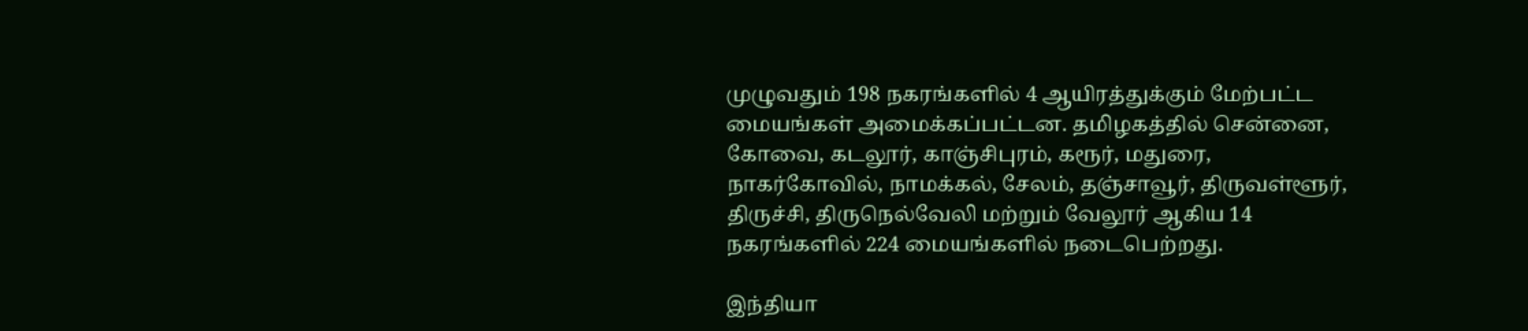முழுவதும் 198 நகரங்களில் 4 ஆயிரத்துக்கும் மேற்பட்ட மையங்கள் அமைக்கப்பட்டன. தமிழகத்தில் சென்னை, கோவை, கடலூர், காஞ்சிபுரம், கரூர், மதுரை, நாகர்கோவில், நாமக்கல், சேலம், தஞ்சாவூர், திருவள்ளூர், திருச்சி, திருநெல்வேலி மற்றும் வேலூர் ஆகிய 14 நகரங்களில் 224 மையங்களில் நடைபெற்றது.

இந்தியா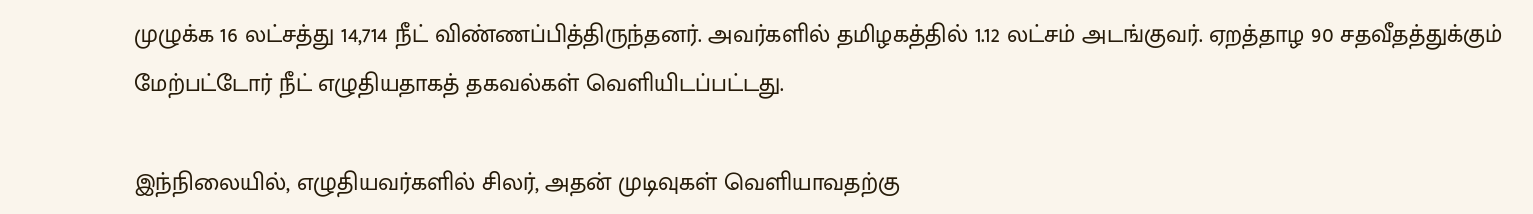முழுக்க 16 லட்சத்து 14,714 நீட் விண்ணப்பித்திருந்தனர். அவர்களில் தமிழகத்தில் 1.12 லட்சம் அடங்குவர். ஏறத்தாழ 90 சதவீதத்துக்கும் மேற்பட்டோர் நீட் எழுதியதாகத் தகவல்கள் வெளியிடப்பட்டது.

இந்நிலையில், எழுதியவர்களில் சிலர், அதன் முடிவுகள் வெளியாவதற்கு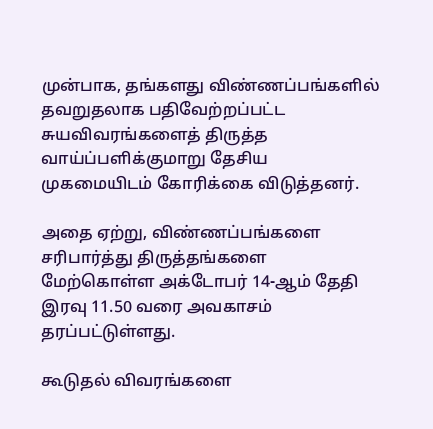முன்பாக, தங்களது விண்ணப்பங்களில் தவறுதலாக பதிவேற்றப்பட்ட சுயவிவரங்களைத் திருத்த வாய்ப்பளிக்குமாறு தேசிய முகமையிடம் கோரிக்கை விடுத்தனர்.

அதை ஏற்று, விண்ணப்பங்களை சரிபார்த்து திருத்தங்களை மேற்கொள்ள அக்டோபர் 14-ஆம் தேதி இரவு 11.50 வரை அவகாசம் தரப்பட்டுள்ளது.

கூடுதல் விவரங்களை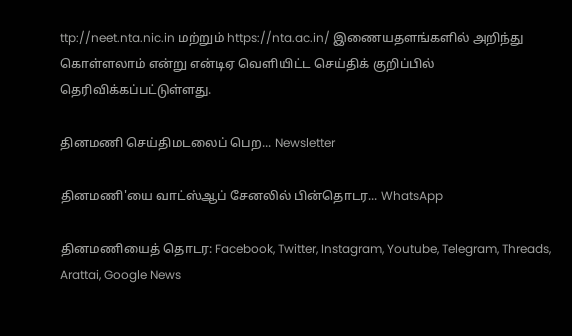ttp://neet.nta.nic.in மற்றும் https://nta.ac.in/ இணையதளங்களில் அறிந்து கொள்ளலாம் என்று என்டிஏ வெளியிட்ட செய்திக் குறிப்பில் தெரிவிக்கப்பட்டுள்ளது.

தினமணி செய்திமடலைப் பெற... Newsletter

தினமணி'யை வாட்ஸ்ஆப் சேனலில் பின்தொடர... WhatsApp

தினமணியைத் தொடர: Facebook, Twitter, Instagram, Youtube, Telegram, Threads, Arattai, Google News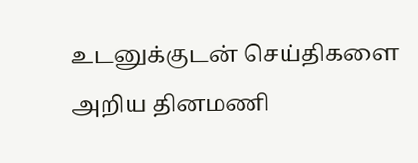உடனுக்குடன் செய்திகளை அறிய தினமணி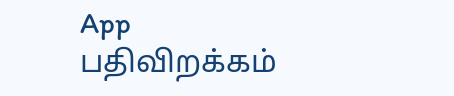App பதிவிறக்கம்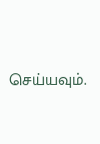செய்யவும்.